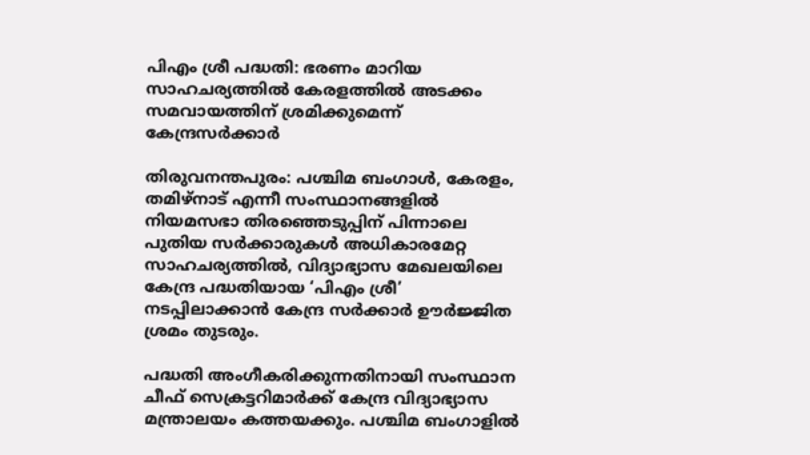പിഎം ശ്രീ പദ്ധതി: ഭരണം മാറിയ സാഹചര്യത്തിൽ കേരളത്തിൽ അടക്കം സമവായത്തിന് ശ്രമിക്കുമെന്ന് കേന്ദ്രസർക്കാർ

തിരുവനന്തപുരം: പശ്ചിമ ബംഗാൾ, കേരളം, തമിഴ്‌നാട് എന്നീ സംസ്ഥാനങ്ങളിൽ നിയമസഭാ തിരഞ്ഞെടുപ്പിന് പിന്നാലെ പുതിയ സർക്കാരുകൾ അധികാരമേറ്റ സാഹചര്യത്തിൽ, വിദ്യാഭ്യാസ മേഖലയിലെ കേന്ദ്ര പദ്ധതിയായ ‘പിഎം ശ്രീ’ നടപ്പിലാക്കാൻ കേന്ദ്ര സർക്കാർ ഊർജ്ജിത ശ്രമം തുടരും.

പദ്ധതി അംഗീകരിക്കുന്നതിനായി സംസ്ഥാന ചീഫ് സെക്രട്ടറിമാർക്ക് കേന്ദ്ര വിദ്യാഭ്യാസ മന്ത്രാലയം കത്തയക്കും. പശ്ചിമ ബംഗാളിൽ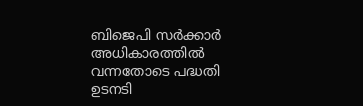ബിജെപി സർക്കാർ അധികാരത്തിൽ വന്നതോടെ പദ്ധതി ഉടനടി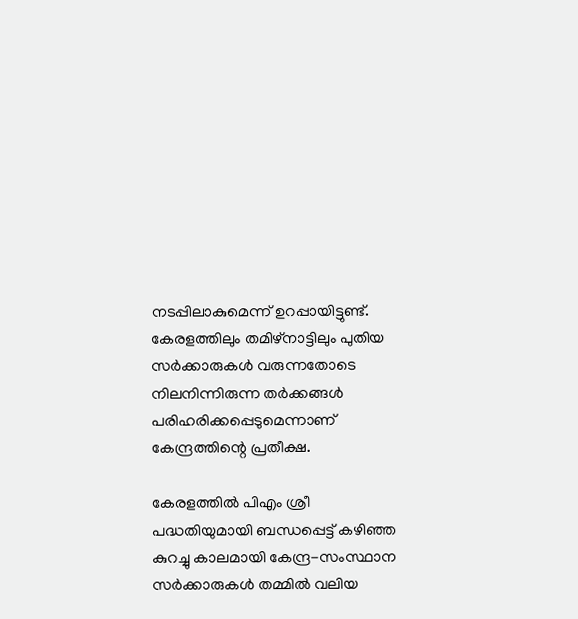നടപ്പിലാകുമെന്ന് ഉറപ്പായിട്ടുണ്ട്. കേരളത്തിലും തമിഴ്‌നാട്ടിലും പുതിയ സർക്കാരുകൾ വരുന്നതോടെ നിലനിന്നിരുന്ന തർക്കങ്ങൾ പരിഹരിക്കപ്പെടുമെന്നാണ് കേന്ദ്രത്തിന്റെ പ്രതീക്ഷ.

കേരളത്തിൽ പിഎം ശ്രീ പദ്ധതിയുമായി ബന്ധപ്പെട്ട് കഴിഞ്ഞ കുറച്ചു കാലമായി കേന്ദ്ര-സംസ്ഥാന സർക്കാരുകൾ തമ്മിൽ വലിയ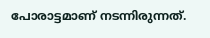പോരാട്ടമാണ് നടന്നിരുന്നത്.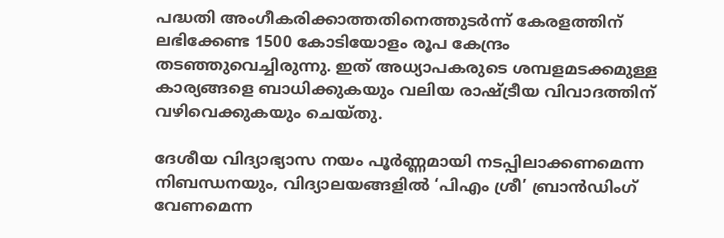പദ്ധതി അംഗീകരിക്കാത്തതിനെത്തുടർന്ന് കേരളത്തിന് ലഭിക്കേണ്ട 1500 കോടിയോളം രൂപ കേന്ദ്രം തടഞ്ഞുവെച്ചിരുന്നു. ഇത് അധ്യാപകരുടെ ശമ്പളമടക്കമുള്ള കാര്യങ്ങളെ ബാധിക്കുകയും വലിയ രാഷ്ട്രീയ വിവാദത്തിന് വഴിവെക്കുകയും ചെയ്തു.

ദേശീയ വിദ്യാഭ്യാസ നയം പൂർണ്ണമായി നടപ്പിലാക്കണമെന്ന നിബന്ധനയും, വിദ്യാലയങ്ങളിൽ ‘പിഎം ശ്രീ’ ബ്രാൻഡിംഗ് വേണമെന്ന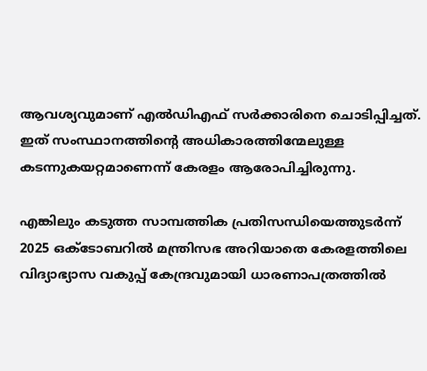ആവശ്യവുമാണ് എൽഡിഎഫ് സർക്കാരിനെ ചൊടിപ്പിച്ചത്. ഇത് സംസ്ഥാനത്തിന്റെ അധികാരത്തിന്മേലുള്ള കടന്നുകയറ്റമാണെന്ന് കേരളം ആരോപിച്ചിരുന്നു.

എങ്കിലും കടുത്ത സാമ്പത്തിക പ്രതിസന്ധിയെത്തുടർന്ന് 2025 ഒക്ടോബറിൽ മന്ത്രിസഭ അറിയാതെ കേരളത്തിലെ വിദ്യാഭ്യാസ വകുപ്പ് കേന്ദ്രവുമായി ധാരണാപത്രത്തിൽ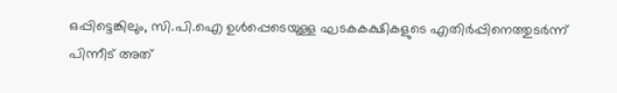ഒപ്പിട്ടെങ്കിലും, സി.പി.ഐ ഉൾപ്പെടെയുള്ള ഘടകകക്ഷികളുടെ എതിർപ്പിനെത്തുടർന്ന് പിന്നീട് അത്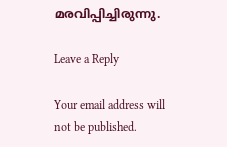മരവിപ്പിച്ചിരുന്നു.

Leave a Reply

Your email address will not be published.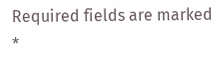Required fields are marked *